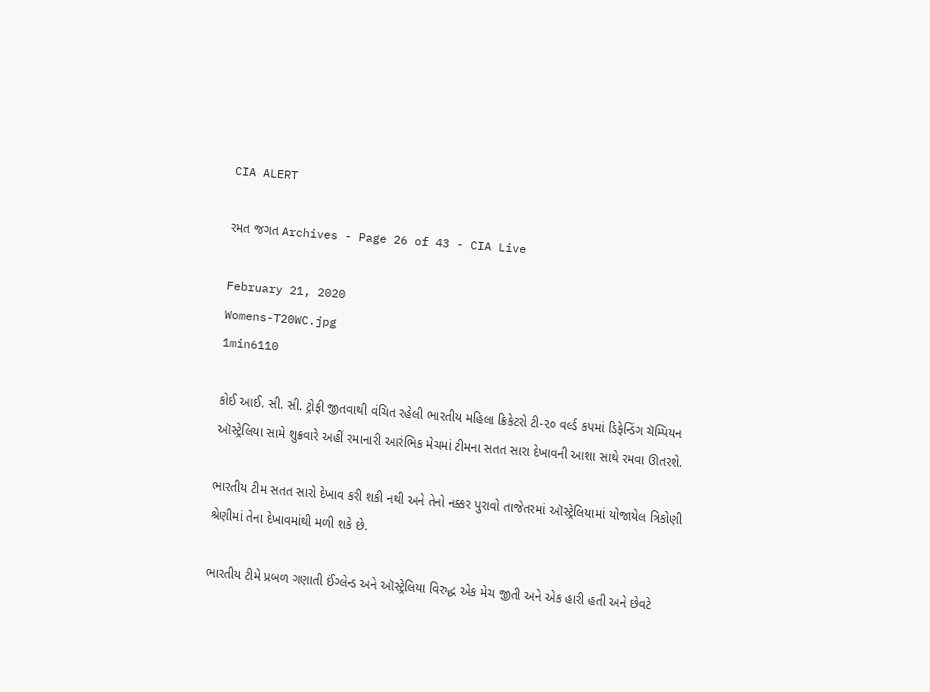CIA ALERT

રમત જગત Archives - Page 26 of 43 - CIA Live

February 21, 2020
Womens-T20WC.jpg
1min6110

કોઈ આઈ. સી. સી. ટ્રોફી જીતવાથી વંચિત રહેલી ભારતીય મહિલા ક્રિકેટરો ટી-૨૦ વર્લ્ડ કપમાં ડિફેન્ડિંગ ચૅમ્પિયન ઑસ્ટ્રેલિયા સામે શુક્રવારે અહીં રમાનારી આરંભિક મેચમાં ટીમના સતત સારા દેખાવની આશા સાથે રમવા ઊતરશે.

ભારતીય ટીમ સતત સારો દેખાવ કરી શકી નથી અને તેનો નક્કર પુરાવો તાજેતરમાં ઑસ્ટ્રેલિયામાં યોજાયેલ ત્રિકોણી શ્રેણીમાં તેના દેખાવમાંથી મળી શકે છે.

ભારતીય ટીમે પ્રબળ ગણાતી ઈંગ્લેન્ડ અને ઑસ્ટ્રેલિયા વિરુદ્ધ એક મેચ જીતી અને એક હારી હતી અને છેવટે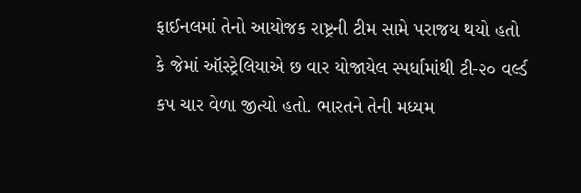ફાઈનલમાં તેનો આયોજક રાષ્ટ્રની ટીમ સામે પરાજય થયો હતો કે જેમાં ઑસ્ટ્રેલિયાએ છ વાર યોજાયેલ સ્પર્ધામાંથી ટી-૨૦ વર્લ્ડ કપ ચાર વેળા જીત્યો હતો. ભારતને તેની મધ્યમ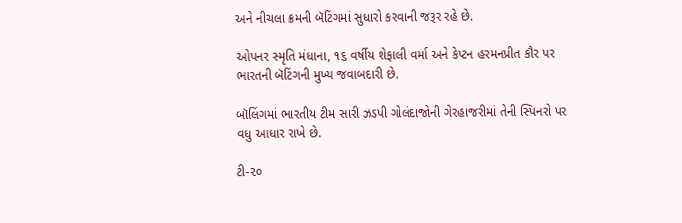અને નીચલા ક્રમની બૅટિંગમાં સુધારો કરવાની જરૂર રહે છે.

ઓપનર સ્મૃતિ મંધાના, ૧૬ વર્ષીય શેફાલી વર્મા અને કેપ્ટન હરમનપ્રીત કૌર પર ભારતની બૅટિંગની મુખ્ય જવાબદારી છે.

બૉલિંગમાં ભારતીય ટીમ સારી ઝડપી ગોલંદાજોની ગેરહાજરીમાં તેની સ્પિનરો પર વધુ આધાર રાખે છે.

ટી-૨૦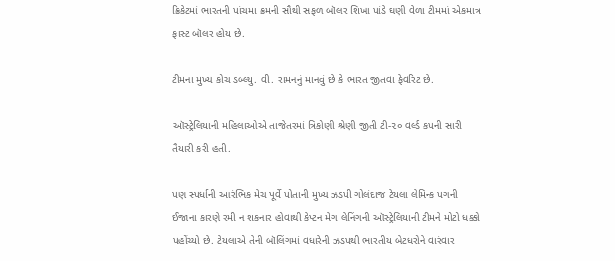ક્રિકેટમાં ભારતની પાંચમા ક્રમની સૌથી સફળ બૉલર શિખા પાંડે ઘણી વેળા ટીમમાં એકમાત્ર ફાસ્ટ બૉલર હોય છે.

ટીમના મુખ્ય કોચ ડબ્લ્યુ. વી. રામનનું માનવું છે કે ભારત જીતવા ફેવરિટ છે.

ઑસ્ટ્રેલિયાની મહિલાઓએ તાજેતરમાં ત્રિકોણી શ્રેણી જીતી ટી-૨૦ વર્લ્ડ કપની સારી તૈયારી કરી હતી.

પણ સ્પર્ધાની આરંભિક મેચ પૂર્વે પોતાની મુખ્ય ઝડપી ગોલંદાજ ટેયલા લેમિન્ક પગની ઈજાના કારણે રમી ન શકનાર હોવાથી કેપ્ટન મેગ લેનિંગની ઑસ્ટ્રેલિયાની ટીમને મોટો ધક્કો પહોંચ્યો છે. ટેયલાએ તેની બૉલિંગમાં વધારેની ઝડપથી ભારતીય બેટધરોને વારંવાર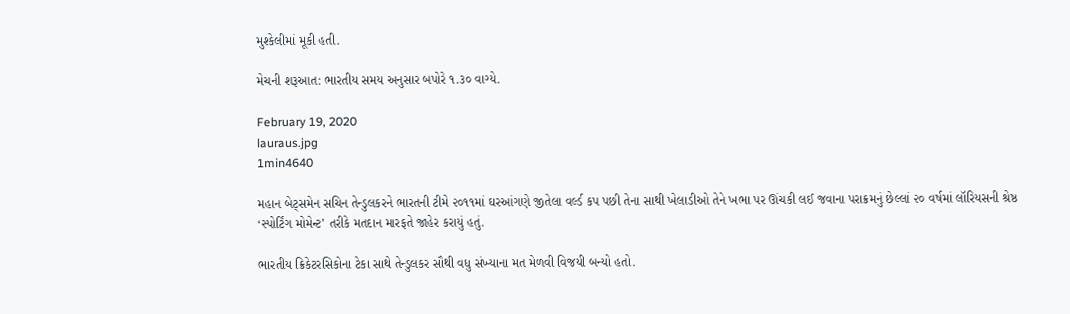મુશ્કેલીમાં મૂકી હતી.

મેચની શરૂઆત: ભારતીય સમય અનુસાર બપોરે ૧.૩૦ વાગ્યે.

February 19, 2020
lauraus.jpg
1min4640

મહાન બેટ્સમેન સચિન તેન્ડુલકરને ભારતની ટીમે ૨૦૧૧માં ઘરઆંગણે જીતેલા વર્લ્ડ કપ પછી તેના સાથી ખેલાડીઓ તેને ખભા પર ઊંચકી લઈ જવાના પરાક્રમનું છેલ્લાં ૨૦ વર્ષમાં લૉરિયસની શ્રેષ્ઠ ‘સ્પોર્ટિંગ મોમેન્ટ’ તરીકે મતદાન મારફતે જાહેર કરાયું હતું.

ભારતીય ક્રિકેટરસિકોના ટેકા સાથે તેન્ડુલકર સૌથી વધુ સંખ્યાના મત મેળવી વિજયી બન્યો હતો.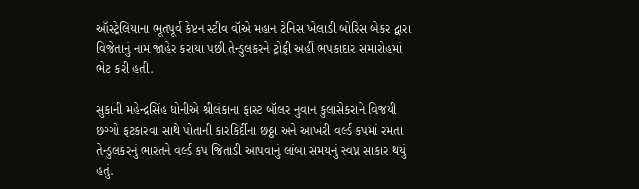ઑસ્ટ્રેલિયાના ભૂતપૂર્વ કેપ્ટન સ્ટીવ વૉએ મહાન ટેનિસ ખેલાડી બોરિસ બેકર દ્વારા વિજેતાનું નામ જાહેર કરાયા પછી તેન્ડુલકરને ટ્રોફી અહીં ભપકાદાર સમારોહમાં ભેટ કરી હતી.

સુકાની મહેન્દ્રસિંહ ધોનીએ શ્રીલંકાના ફાસ્ટ બૉલર નુવાન કુલાસેકરાને વિજયી છગ્ગો ફટકારવા સાથે પોતાની કારકિર્દીના છઠ્ઠા અને આખરી વર્લ્ડ કપમાં રમતા તેન્ડુલકરનું ભારતને વર્લ્ડ કપ જિતાડી આપવાનું લાંબા સમયનું સ્વપ્ન સાકાર થયું હતું.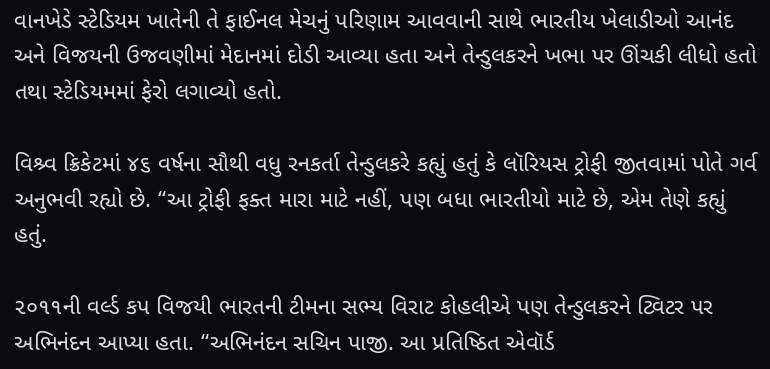વાનખેડે સ્ટેડિયમ ખાતેની તે ફાઈનલ મેચનું પરિણામ આવવાની સાથે ભારતીય ખેલાડીઓ આનંદ અને વિજયની ઉજવણીમાં મેદાનમાં દોડી આવ્યા હતા અને તેન્ડુલકરને ખભા પર ઊંચકી લીધો હતો તથા સ્ટેડિયમમાં ફેરો લગાવ્યો હતો.

વિશ્ર્વ ક્રિકેટમાં ૪૬ વર્ષના સૌથી વધુ રનકર્તા તેન્ડુલકરે કહ્યું હતું કે લૉરિયસ ટ્રોફી જીતવામાં પોતે ગર્વ અનુભવી રહ્યો છે. “આ ટ્રોફી ફક્ત મારા માટે નહીં, પણ બધા ભારતીયો માટે છે, એમ તેણે કહ્યું હતું.

૨૦૧૧ની વર્લ્ડ કપ વિજયી ભારતની ટીમના સભ્ય વિરાટ કોહલીએ પણ તેન્ડુલકરને ટ્વિટર પર અભિનંદન આપ્યા હતા. “અભિનંદન સચિન પાજી. આ પ્રતિષ્ઠિત એવૉર્ડ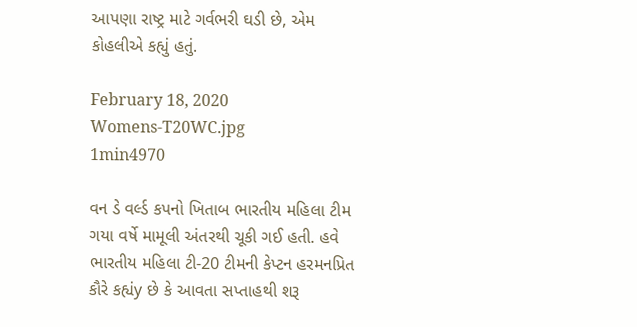આપણા રાષ્ટ્ર માટે ગર્વભરી ઘડી છે, એમ કોહલીએ કહ્યું હતું.

February 18, 2020
Womens-T20WC.jpg
1min4970

વન ડે વર્લ્ડ કપનો ખિતાબ ભારતીય મહિલા ટીમ ગયા વર્ષે મામૂલી અંતરથી ચૂકી ગઈ હતી. હવે ભારતીય મહિલા ટી-20 ટીમની કેપ્ટન હરમનપ્રિત કૌરે કહ્યંy છે કે આવતા સપ્તાહથી શરૂ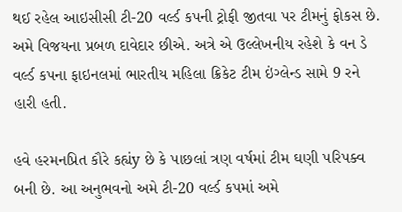થઈ રહેલ આઇસીસી ટી-20 વર્લ્ડ કપની ટ્રોફી જીતવા પર ટીમનું ફોકસ છે. અમે વિજયના પ્રબળ દાવેદાર છીએ. અત્રે એ ઉલ્લેખનીય રહેશે કે વન ડે વર્લ્ડ કપના ફાઇનલમાં ભારતીય મહિલા ક્રિકેટ ટીમ ઇંગ્લેન્ડ સામે 9 રને હારી હતી.

હવે હરમનપ્રિત કૌરે કહ્યંy છે કે પાછલાં ત્રણ વર્ષમાં ટીમ ઘણી પરિપક્વ બની છે. આ અનુભવનો અમે ટી-20 વર્લ્ડ કપમાં અમે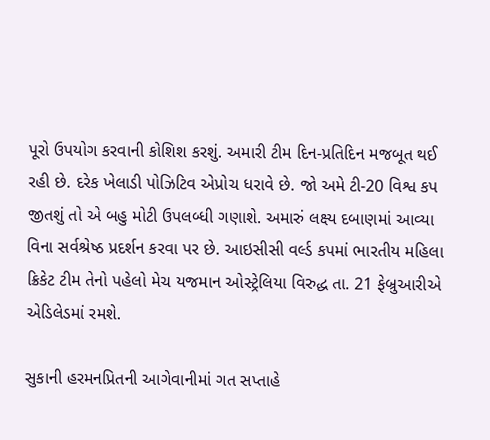પૂરો ઉપયોગ કરવાની કોશિશ કરશું. અમારી ટીમ દિન-પ્રતિદિન મજબૂત થઈ રહી છે. દરેક ખેલાડી પોઝિટિવ એપ્રોચ ધરાવે છે. જો અમે ટી-20 વિશ્વ કપ જીતશું તો એ બહુ મોટી ઉપલબ્ધી ગણાશે. અમારું લક્ષ્ય દબાણમાં આવ્યા વિના સર્વશ્રેષ્ઠ પ્રદર્શન કરવા પર છે. આઇસીસી વર્લ્ડ કપમાં ભારતીય મહિલા ક્રિકેટ ટીમ તેનો પહેલો મેચ યજમાન ઓસ્ટ્રેલિયા વિરુદ્ધ તા. 21 ફેબ્રુઆરીએ એડિલેડમાં રમશે.

સુકાની હરમનપ્રિતની આગેવાનીમાં ગત સપ્તાહે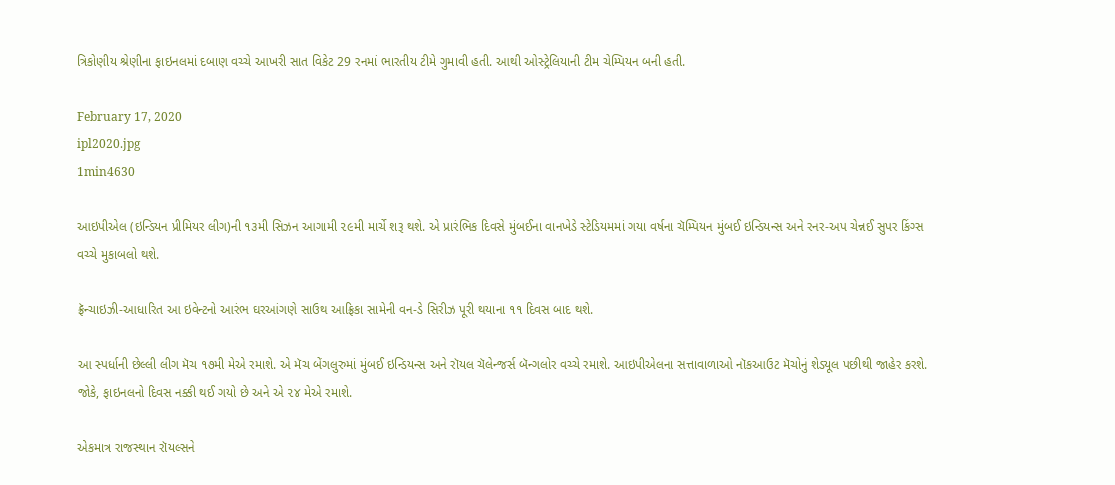ત્રિકોણીય શ્રેણીના ફાઇનલમાં દબાણ વચ્ચે આખરી સાત વિકેટ 29 રનમાં ભારતીય ટીમે ગુમાવી હતી. આથી ઓસ્ટ્રેલિયાની ટીમ ચેમ્પિયન બની હતી.

February 17, 2020
ipl2020.jpg
1min4630

આઇપીએલ (ઇન્ડિયન પ્રીમિયર લીગ)ની ૧૩મી સિઝન આગામી ૨૯મી માર્ચે શરૂ થશે. એ પ્રારંભિક દિવસે મુંબઈના વાનખેડે સ્ટેડિયમમાં ગયા વર્ષના ચૅમ્પિયન મુંબઈ ઇન્ડિયન્સ અને રનર-અપ ચેન્નઈ સુપર કિંગ્સ વચ્ચે મુકાબલો થશે.

ફ્રૅન્ચાઇઝી-આધારિત આ ઇવેન્ટનો આરંભ ઘરઆંગણે સાઉથ આફ્રિકા સામેની વન-ડે સિરીઝ પૂરી થયાના ૧૧ દિવસ બાદ થશે.

આ સ્પર્ધાની છેલ્લી લીગ મૅચ ૧૭મી મેએ રમાશે. એ મૅચ બેંગલુરુમાં મુંબઈ ઇન્ડિયન્સ અને રૉયલ ચૅલેન્જર્સ બૅન્ગલોર વચ્ચે રમાશે. આઇપીએલના સત્તાવાળાઓ નૉકઆઉટ મૅચોનું શેડ્યૂલ પછીથી જાહેર કરશે. જોકે, ફાઇનલનો દિવસ નક્કી થઈ ગયો છે અને એ ૨૪ મેએ રમાશે.

એકમાત્ર રાજસ્થાન રૉયલ્સને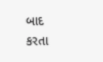બાદ કરતા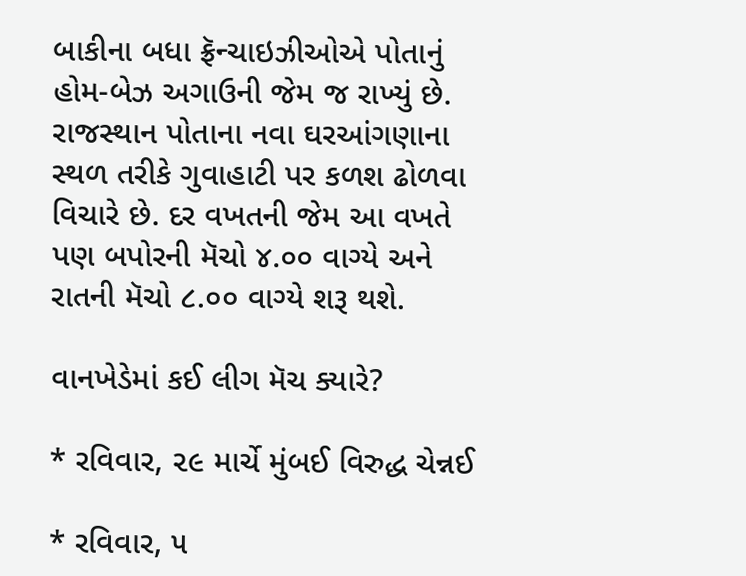બાકીના બધા ફ્રૅન્ચાઇઝીઓએ પોતાનું હોમ-બેઝ અગાઉની જેમ જ રાખ્યું છે. રાજસ્થાન પોતાના નવા ઘરઆંગણાના સ્થળ તરીકે ગુવાહાટી પર કળશ ઢોળવા વિચારે છે. દર વખતની જેમ આ વખતે પણ બપોરની મૅચો ૪.૦૦ વાગ્યે અને રાતની મૅચો ૮.૦૦ વાગ્યે શરૂ થશે.

વાનખેડેમાં કઈ લીગ મૅચ ક્યારે?

* રવિવાર, ૨૯ માર્ચે મુંબઈ વિરુદ્ધ ચેન્નઈ

* રવિવાર, ૫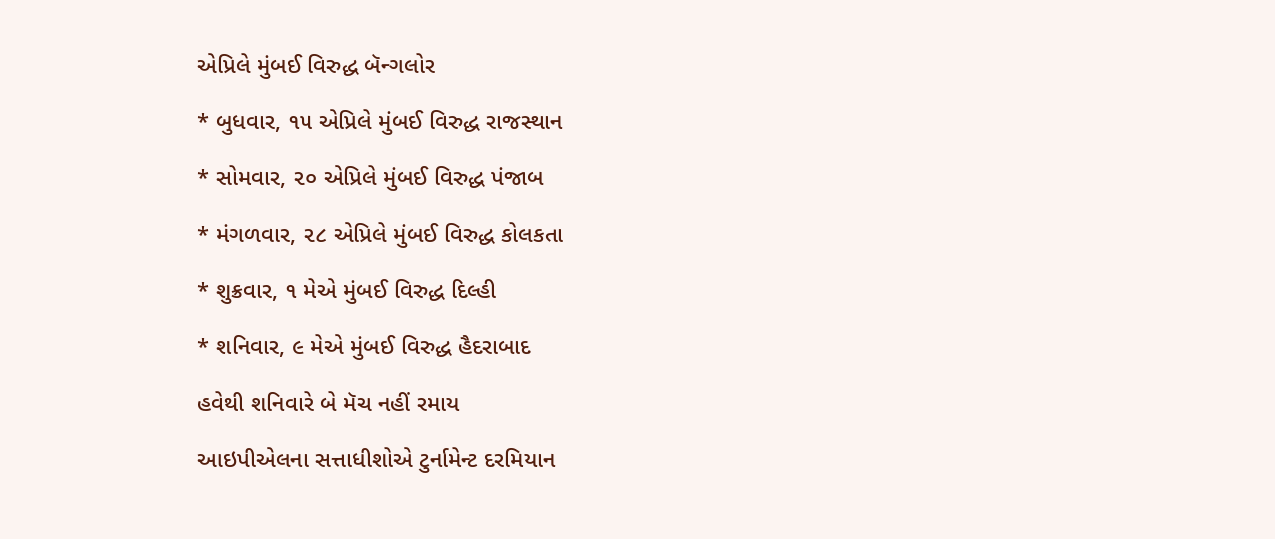એપ્રિલે મુંબઈ વિરુદ્ધ બૅન્ગલોર

* બુધવાર, ૧૫ એપ્રિલે મુંબઈ વિરુદ્ધ રાજસ્થાન

* સોમવાર, ૨૦ એપ્રિલે મુંબઈ વિરુદ્ધ પંજાબ

* મંગળવાર, ૨૮ એપ્રિલે મુંબઈ વિરુદ્ધ કોલકતા

* શુક્રવાર, ૧ મેએ મુંબઈ વિરુદ્ધ દિલ્હી

* શનિવાર, ૯ મેએ મુંબઈ વિરુદ્ધ હૈદરાબાદ

હવેથી શનિવારે બે મૅચ નહીં રમાય

આઇપીએલના સત્તાધીશોએ ટુર્નામેન્ટ દરમિયાન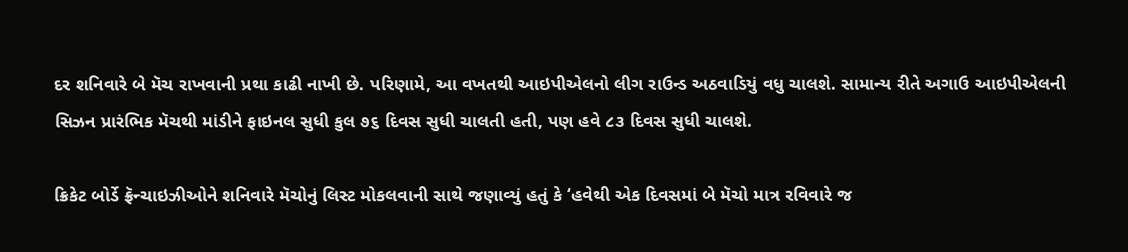દર શનિવારે બે મૅચ રાખવાની પ્રથા કાઢી નાખી છે. પરિણામે, આ વખતથી આઇપીએલનો લીગ રાઉન્ડ અઠવાડિયું વધુ ચાલશે. સામાન્ય રીતે અગાઉ આઇપીએલની સિઝન પ્રારંભિક મૅચથી માંડીને ફાઇનલ સુધી કુલ ૭૬ દિવસ સુધી ચાલતી હતી, પણ હવે ૮૩ દિવસ સુધી ચાલશે.

ક્રિકેટ બોર્ડે ફ્રૅન્ચાઇઝીઓને શનિવારે મૅચોનું લિસ્ટ મોકલવાની સાથે જણાવ્યું હતું કે ‘હવેથી એક દિવસમાં બે મૅચો માત્ર રવિવારે જ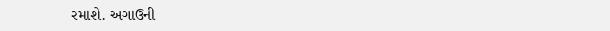રમાશે. અગાઉની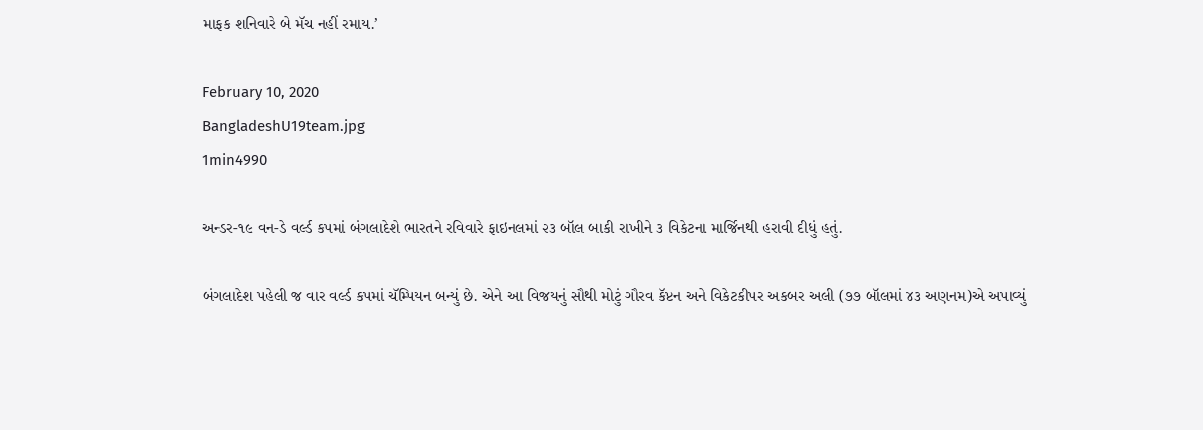માફક શનિવારે બે મૅચ નહીં રમાય.’

February 10, 2020
BangladeshU19team.jpg
1min4990

અન્ડર-૧૯ વન-ડે વર્લ્ડ કપમાં બંગલાદેશે ભારતને રવિવારે ફાઇનલમાં ૨૩ બૉલ બાકી રાખીને ૩ વિકેટના માર્જિનથી હરાવી દીધું હતું.

બંગલાદેશ પહેલી જ વાર વર્લ્ડ કપમાં ચૅમ્પિયન બન્યું છે. એને આ વિજયનું સૌથી મોટું ગૌરવ કૅપ્ટન અને વિકેટકીપર અકબર અલી (૭૭ બૉલમાં ૪૩ અણનમ)એ અપાવ્યું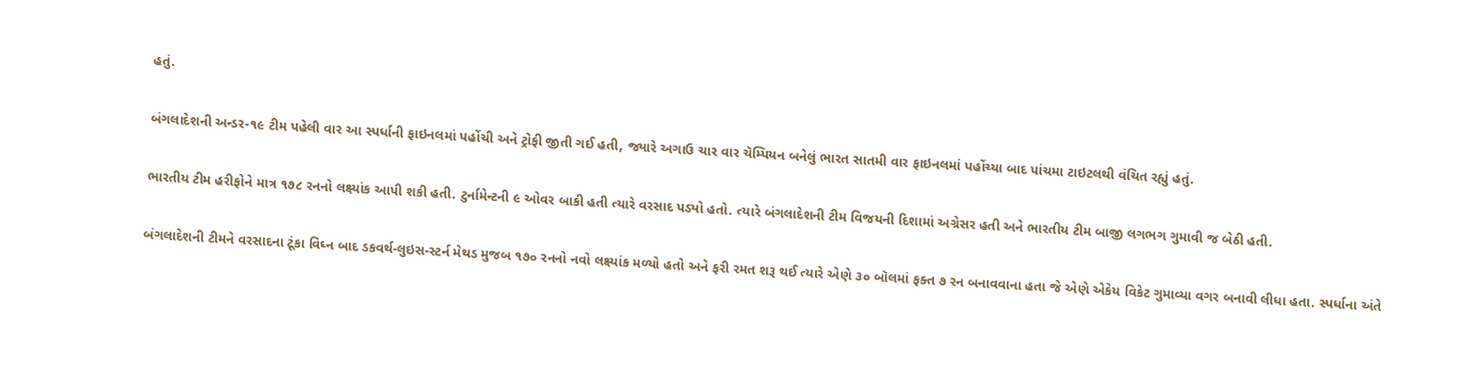હતું.

બંગલાદેશની અન્ડર-૧૯ ટીમ પહેલી વાર આ સ્પર્ધાની ફાઇનલમાં પહોંચી અને ટ્રોફી જીતી ગઈ હતી, જ્યારે અગાઉ ચાર વાર ચૅમ્પિયન બનેલું ભારત સાતમી વાર ફાઇનલમાં પહોંચ્યા બાદ પાંચમા ટાઇટલથી વંચિત રહ્યું હતું.

ભારતીય ટીમ હરીફોને માત્ર ૧૭૮ રનનો લક્ષ્યાંક આપી શકી હતી. ટુર્નામેન્ટની ૯ ઓવર બાકી હતી ત્યારે વરસાદ પડ્યો હતો. ત્યારે બંગલાદેશની ટીમ વિજયની દિશામાં અગ્રેસર હતી અને ભારતીય ટીમ બાજી લગભગ ગુમાવી જ બેઠી હતી.

બંગલાદેશની ટીમને વરસાદના ટૂંકા વિઘ્ન બાદ ડકવર્થ-લુઇસ-સ્ટર્ન મેથડ મુજબ ૧૭૦ રનનો નવો લક્ષ્યાંક મળ્યો હતો અને ફરી રમત શરૂ થઈ ત્યારે એણે ૩૦ બૉલમાં ફક્ત ૭ રન બનાવવાના હતા જે એણે એકેય વિકેટ ગુમાવ્યા વગર બનાવી લીધા હતા. સ્પર્ધાના અંતે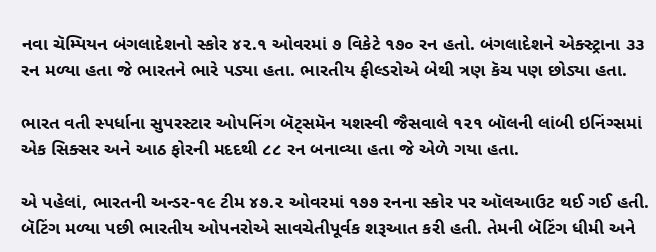નવા ચૅમ્પિયન બંગલાદેશનો સ્કોર ૪૨.૧ ઓવરમાં ૭ વિકેટે ૧૭૦ રન હતો. બંગલાદેશને એક્સ્ટ્રાના ૩૩ રન મળ્યા હતા જે ભારતને ભારે પડ્યા હતા. ભારતીય ફીલ્ડરોએ બેથી ત્રણ કૅચ પણ છોડ્યા હતા.

ભારત વતી સ્પર્ધાના સુપરસ્ટાર ઓપનિંગ બૅટ્સમૅન યશસ્વી જૈસવાલે ૧૨૧ બૉલની લાંબી ઇનિંગ્સમાં એક સિક્સર અને આઠ ફોરની મદદથી ૮૮ રન બનાવ્યા હતા જે એળે ગયા હતા.

એ પહેલાં, ભારતની અન્ડર-૧૯ ટીમ ૪૭.૨ ઓવરમાં ૧૭૭ રનના સ્કોર પર ઑલઆઉટ થઈ ગઈ હતી. બૅટિંગ મળ્યા પછી ભારતીય ઓપનરોએ સાવચેતીપૂર્વક શરૂઆત કરી હતી. તેમની બૅટિંગ ધીમી અને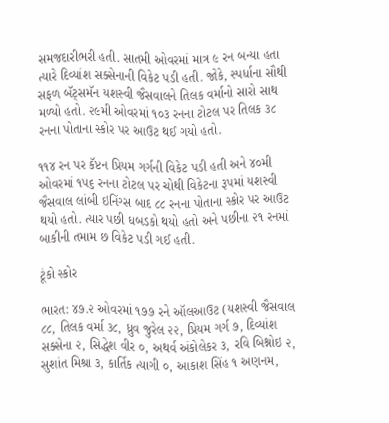સમજદારીભરી હતી. સાતમી ઓવરમાં માત્ર ૯ રન બન્યા હતા ત્યારે દિવ્યાંશ સક્સેનાની વિકેટ પડી હતી. જોકે, સ્પર્ધાના સૌથી સફળ બૅટ્સમૅન યશસ્વી જૈસવાલને તિલક વર્માનો સારો સાથ મળ્યો હતો. ૨૯મી ઓવરમાં ૧૦૩ રનના ટોટલ પર તિલક ૩૮ રનના પોતાના સ્કોર પર આઉટ થઈ ગયો હતો.

૧૧૪ રન પર કૅપ્ટન પ્રિયમ ગર્ગની વિકેટ પડી હતી અને ૪૦મી ઓવરમાં ૧૫૬ રનના ટોટલ પર ચોથી વિકેટના રૂપમાં યશસ્વી જૈસવાલ લાંબી ઇનિંગ્સ બાદ ૮૮ રનના પોતાના સ્કોર પર આઉટ થયો હતો. ત્યાર પછી ધબડકો થયો હતો અને પછીના ૨૧ રનમાં બાકીની તમામ છ વિકેટ પડી ગઈ હતી.

ટૂંકો સ્કોર

ભારત: ૪૭.૨ ઓવરમાં ૧૭૭ રને ઑલઆઉટ (યશસ્વી જૈસવાલ ૮૮, તિલક વર્મા ૩૮, ધ્રુવ જુરેલ ૨૨, પ્રિયમ ગર્ગ ૭, દિવ્યાંશ સક્સેના ૨, સિદ્ધેશ વીર ૦, અથર્વ અંકોલેકર ૩, રવિ બિશ્નોઇ ૨, સુશાંત મિશ્રા ૩, કાર્તિક ત્યાગી ૦, આકાશ સિંહ ૧ અણનમ,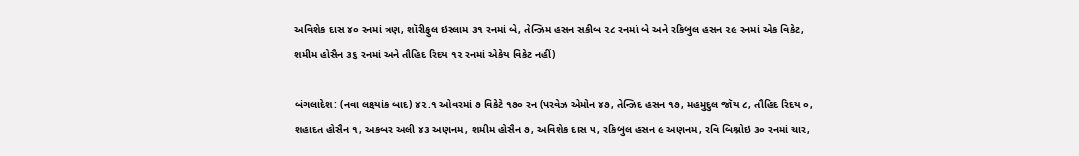અવિશેક દાસ ૪૦ રનમાં ત્રણ, શૉરીફુલ ઇસ્લામ ૩૧ રનમાં બે, તેન્ઝિમ હસન સકીબ ૨૮ રનમાં બે અને રકિબુલ હસન ૨૯ રનમાં એક વિકેટ, શમીમ હોસૈન ૩૬ રનમાં અને તૌહિદ રિદય ૧૨ રનમાં એકેય વિકેટ નહીં)

બંગલાદેશ: (નવા લક્ષ્યાંક બાદ) ૪૨.૧ ઓવરમાં ૭ વિકેટે ૧૭૦ રન (પરવેઝ એમોન ૪૭, તેન્ઝિદ હસન ૧૭, મહમુદુલ જૉય ૮, તૌહિદ રિદય ૦, શહાદત હોસૈન ૧, અકબર અલી ૪૩ અણનમ, શમીમ હોસૈન ૭, અવિશેક દાસ ૫, રકિબુલ હસન ૯ અણનમ, રવિ બિશ્નોઇ ૩૦ રનમાં ચાર,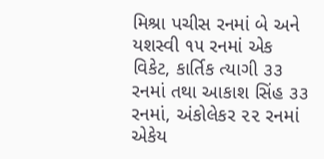મિશ્રા પચીસ રનમાં બે અને યશસ્વી ૧૫ રનમાં એક વિકેટ, કાર્તિક ત્યાગી ૩૩ રનમાં તથા આકાશ સિંહ ૩૩ રનમાં, અંકોલેકર ૨૨ રનમાં એકેય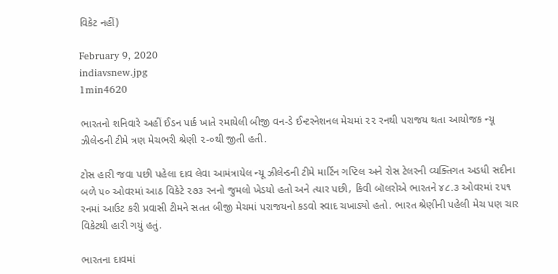વિકેટ નહીં)

February 9, 2020
indiavsnew.jpg
1min4620

ભારતનો શનિવારે અહીં ઈડન પાર્ક ખાતે રમાયેલી બીજી વન-ડે ઈન્ટરનેશનલ મેચમાં ૨૨ રનથી પરાજય થતા આયોજક ન્યૂ ઝીલેન્ડની ટીમે ત્રણ મેચભરી શ્રેણી ૨-૦થી જીતી હતી.

ટોસ હારી જવા પછી પહેલા દાવ લેવા આમંત્રાયેલ ન્યૂ ઝીલેન્ડની ટીમે માર્ટિન ગપ્ટિલ અને રોસ ટેલરની વ્યક્તિગત અડધી સદીના બળે ૫૦ ઓવરમાં આઠ વિકેટે ૨૭૩ રનનો જુમલો ખેડયો હતો અને ત્યાર પછી, કિવી બૉલરોએ ભારતને ૪૮.૩ ઓવરમાં ૨૫૧ રનમાં આઉટ કરી પ્રવાસી ટીમને સતત બીજી મેચમાં પરાજયનો કડવો સ્વાદ ચખાડ્યો હતો. ભારત શ્રેણીની પહેલી મેચ પણ ચાર વિકેટથી હારી ગયું હતું.

ભારતના દાવમાં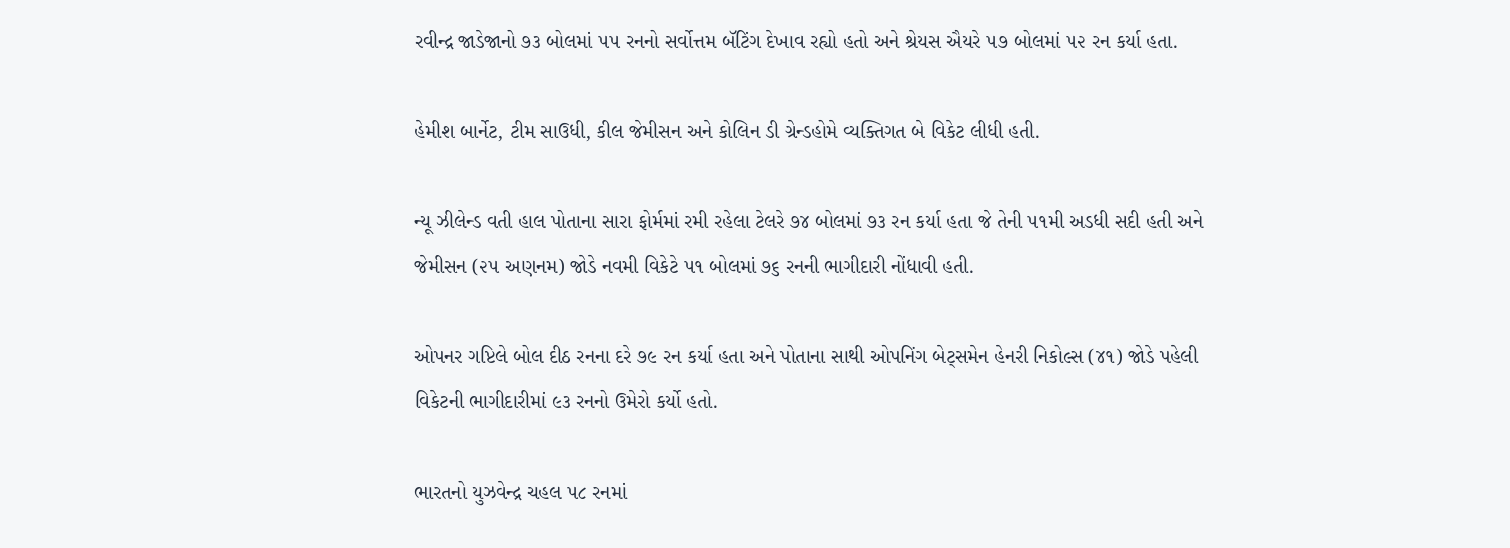રવીન્દ્ર જાડેજાનો ૭૩ બોલમાં ૫૫ રનનો સર્વોત્તમ બૅટિંગ દેખાવ રહ્યો હતો અને શ્રેયસ ઐયરે ૫૭ બોલમાં ૫૨ રન કર્યા હતા.

હેમીશ બાર્નેટ, ટીમ સાઉધી, કીલ જેમીસન અને કોલિન ડી ગ્રેન્ડહોમે વ્યક્તિગત બે વિકેટ લીધી હતી.

ન્યૂ ઝીલેન્ડ વતી હાલ પોતાના સારા ફોર્મમાં રમી રહેલા ટેલરે ૭૪ બોલમાં ૭૩ રન કર્યા હતા જે તેની ૫૧મી અડધી સદી હતી અને જેમીસન (૨૫ અણનમ) જોડે નવમી વિકેટે ૫૧ બોલમાં ૭૬ રનની ભાગીદારી નોંધાવી હતી.

ઓપનર ગપ્ટિલે બોલ દીઠ રનના દરે ૭૯ રન કર્યા હતા અને પોતાના સાથી ઓપનિંગ બેટ્સમેન હેનરી નિકોલ્સ (૪૧) જોડે પહેલી વિકેટની ભાગીદારીમાં ૯૩ રનનો ઉમેરો કર્યો હતો.

ભારતનો યુઝવેન્દ્ર ચહલ ૫૮ રનમાં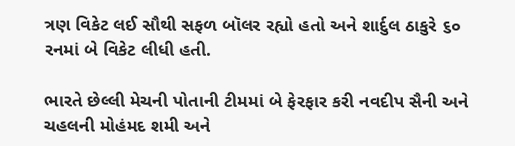ત્રણ વિકેટ લઈ સૌથી સફળ બૉલર રહ્યો હતો અને શાર્દુલ ઠાકુરે ૬૦ રનમાં બે વિકેટ લીધી હતી.

ભારતે છેલ્લી મેચની પોતાની ટીમમાં બે ફેરફાર કરી નવદીપ સૈની અને ચહલની મોહંમદ શમી અને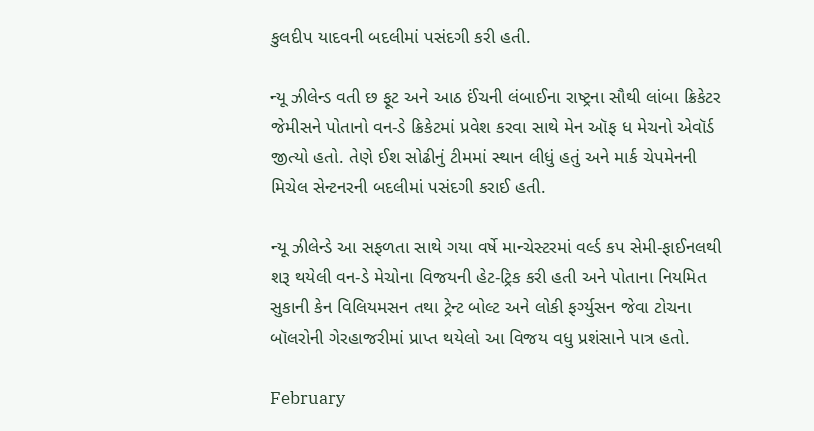કુલદીપ યાદવની બદલીમાં પસંદગી કરી હતી.

ન્યૂ ઝીલેન્ડ વતી છ ફૂટ અને આઠ ઈંચની લંબાઈના રાષ્ટ્રના સૌથી લાંબા ક્રિકેટર જેમીસને પોતાનો વન-ડે ક્રિકેટમાં પ્રવેશ કરવા સાથે મેન ઑફ ધ મેચનો એવૉર્ડ જીત્યો હતો. તેણે ઈશ સોઢીનું ટીમમાં સ્થાન લીધું હતું અને માર્ક ચેપમેનની મિચેલ સેન્ટનરની બદલીમાં પસંદગી કરાઈ હતી.

ન્યૂ ઝીલેન્ડે આ સફળતા સાથે ગયા વર્ષે માન્ચેસ્ટરમાં વર્લ્ડ કપ સેમી-ફાઈનલથી શરૂ થયેલી વન-ડે મેચોના વિજયની હેટ-ટ્રિક કરી હતી અને પોતાના નિયમિત સુકાની કેન વિલિયમસન તથા ટ્રેન્ટ બોલ્ટ અને લોકી ફર્ગ્યુસન જેવા ટોચના બૉલરોની ગેરહાજરીમાં પ્રાપ્ત થયેલો આ વિજય વધુ પ્રશંસાને પાત્ર હતો.

February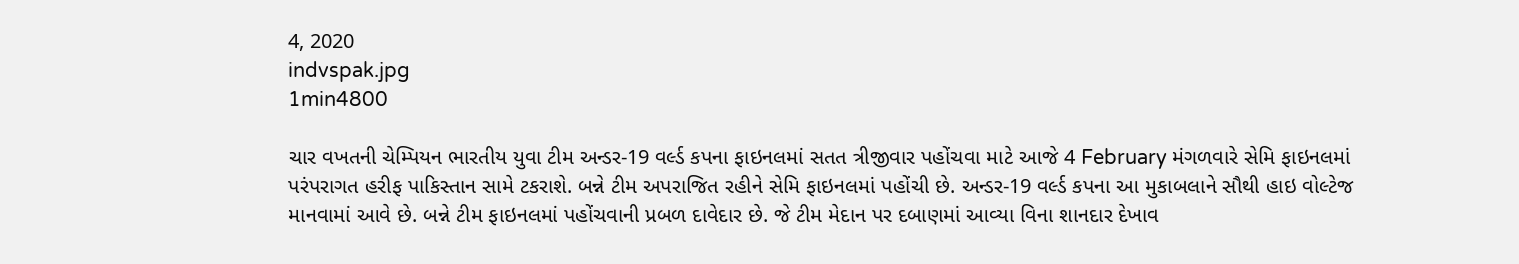4, 2020
indvspak.jpg
1min4800

ચાર વખતની ચેમ્પિયન ભારતીય યુવા ટીમ અન્ડર-19 વર્લ્ડ કપના ફાઇનલમાં સતત ત્રીજીવાર પહોંચવા માટે આજે 4 February મંગળવારે સેમિ ફાઇનલમાં પરંપરાગત હરીફ પાકિસ્તાન સામે ટકરાશે. બન્ને ટીમ અપરાજિત રહીને સેમિ ફાઇનલમાં પહોંચી છે. અન્ડર-19 વર્લ્ડ કપના આ મુકાબલાને સૌથી હાઇ વોલ્ટેજ માનવામાં આવે છે. બન્ને ટીમ ફાઇનલમાં પહોંચવાની પ્રબળ દાવેદાર છે. જે ટીમ મેદાન પર દબાણમાં આવ્યા વિના શાનદાર દેખાવ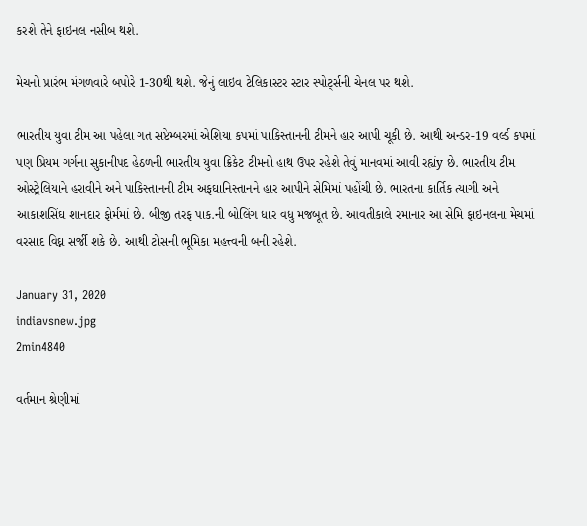કરશે તેને ફાઇનલ નસીબ થશે.

મેચનો પ્રારંભ મંગળવારે બપોરે 1-30થી થશે. જેનું લાઇવ ટેલિકાસ્ટર સ્ટાર સ્પોર્ટ્સની ચેનલ પર થશે.

ભારતીય યુવા ટીમ આ પહેલા ગત સપ્ટેમ્બરમાં એશિયા કપમાં પાકિસ્તાનની ટીમને હાર આપી ચૂકી છે. આથી અન્ડર-19 વર્લ્ડ કપમાં પણ પ્રિયમ ગર્ગના સુકાનીપદ હેઠળની ભારતીય યુવા ક્રિકેટ ટીમનો હાથ ઉપર રહેશે તેવું માનવમાં આવી રહ્યંy છે. ભારતીય ટીમ ઓસ્ટ્રેલિયાને હરાવીને અને પાકિસ્તાનની ટીમ અફઘાનિસ્તાનને હાર આપીને સેમિમાં પહોંચી છે. ભારતના કાર્તિક ત્યાગી અને આકાશસિંઘ શાનદાર ફોર્મમાં છે. બીજી તરફ પાક.ની બોલિંગ ધાર વધુ મજબૂત છે. આવતીકાલે રમાનાર આ સેમિ ફાઇનલના મેચમાં વરસાદ વિઘ્ન સર્જી શકે છે. આથી ટોસની ભૂમિકા મહત્ત્વની બની રહેશે.

January 31, 2020
indiavsnew.jpg
2min4840

વર્તમાન શ્રેણીમાં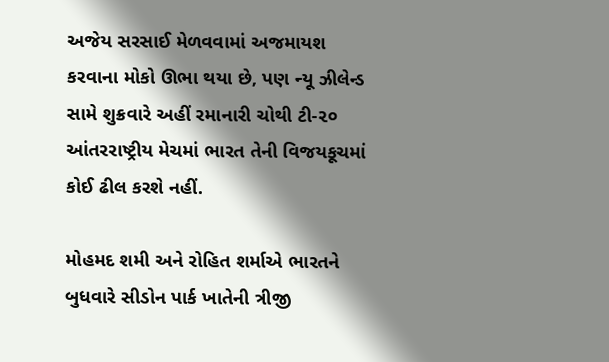અજેય સરસાઈ મેળવવામાં અજમાયશ કરવાના મોકો ઊભા થયા છે, પણ ન્યૂ ઝીલેન્ડ સામે શુક્રવારે અહીં રમાનારી ચોથી ટી-૨૦ આંતરરાષ્ટ્રીય મેચમાં ભારત તેની વિજયકૂચમાં કોઈ ઢીલ કરશે નહીં.

મોહમદ શમી અને રોહિત શર્માએ ભારતને બુધવારે સીડોન પાર્ક ખાતેની ત્રીજી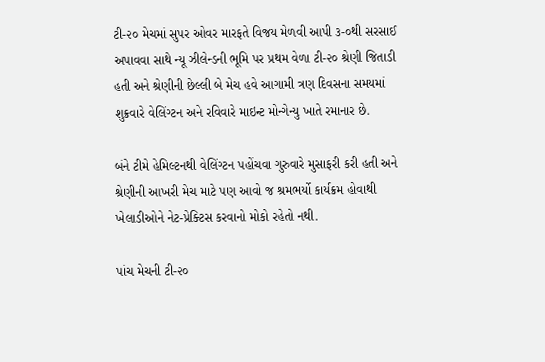ટી-૨૦ મેચમાં સુપર ઓવર મારફતે વિજય મેળવી આપી ૩-૦થી સરસાઈ અપાવવા સાથે ન્યૂ ઝીલેન્ડની ભૂમિ પર પ્રથમ વેળા ટી-૨૦ શ્રેણી જિતાડી હતી અને શ્રેણીની છેલ્લી બે મેચ હવે આગામી ત્રણ દિવસના સમયમાં શુક્રવારે વેલિંગ્ટન અને રવિવારે માઇન્ટ મોન્ગેન્યુ ખાતે રમાનાર છે.

બંને ટીમે હેમિલ્ટનથી વેલિંગ્ટન પહોંચવા ગુરુવારે મુસાફરી કરી હતી અને શ્રેણીની આખરી મેચ માટે પણ આવો જ શ્રમભર્યો કાર્યક્રમ હોવાથી ખેલાડીઓને નેટ-પ્રેક્ટિસ કરવાનો મોકો રહેતો નથી.

પાંચ મેચની ટી-૨૦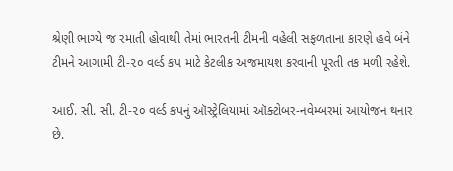શ્રેણી ભાગ્યે જ રમાતી હોવાથી તેમાં ભારતની ટીમની વહેલી સફળતાના કારણે હવે બંને ટીમને આગામી ટી-૨૦ વર્લ્ડ કપ માટે કેટલીક અજમાયશ કરવાની પૂરતી તક મળી રહેશે.

આઈ. સી. સી. ટી-૨૦ વર્લ્ડ કપનું ઑસ્ટ્રેલિયામાં ઑક્ટોબર-નવેમ્બરમાં આયોજન થનાર છે.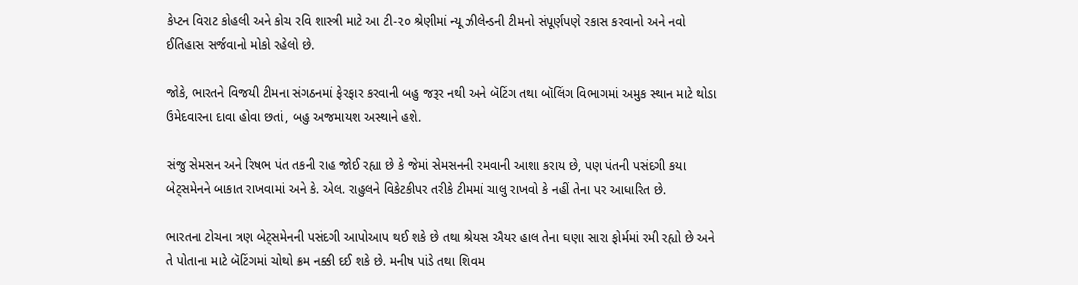કેપ્ટન વિરાટ કોહલી અને કોચ રવિ શાસ્ત્રી માટે આ ટી-૨૦ શ્રેણીમાં ન્યૂ ઝીલેન્ડની ટીમનો સંપૂર્ણપણે રકાસ કરવાનો અને નવો ઈતિહાસ સર્જવાનો મોકો રહેલો છે.

જોકે, ભારતને વિજયી ટીમના સંગઠનમાં ફેરફાર કરવાની બહુ જરૂર નથી અને બૅટિંગ તથા બૉલિંગ વિભાગમાં અમુક સ્થાન માટે થોડા ઉમેદવારના દાવા હોવા છતાં, બહુ અજમાયશ અસ્થાને હશે.

સંજુ સેમસન અને રિષભ પંત તકની રાહ જોઈ રહ્યા છે કે જેમાં સેમસનની રમવાની આશા કરાય છે, પણ પંતની પસંદગી કયા બેટ્સમેનને બાકાત રાખવામાં અને કે. એલ. રાહુલને વિકેટકીપર તરીકે ટીમમાં ચાલુ રાખવો કે નહીં તેના પર આધારિત છે.

ભારતના ટોચના ત્રણ બેટ્સમેનની પસંદગી આપોઆપ થઈ શકે છે તથા શ્રેયસ ઐયર હાલ તેના ઘણા સારા ફોર્મમાં રમી રહ્યો છે અને તે પોતાના માટે બૅટિંગમાં ચોથો ક્રમ નક્કી દઈ શકે છે. મનીષ પાંડે તથા શિવમ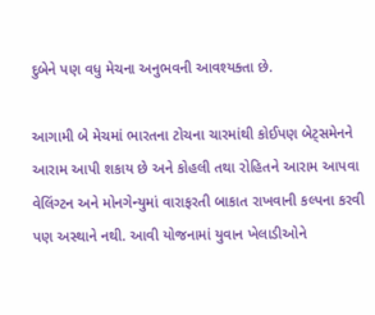દુબેને પણ વધુ મેચના અનુભવની આવશ્યક્તા છે.

આગામી બે મેચમાં ભારતના ટોચના ચારમાંથી કોઈપણ બેટ્સમેનને આરામ આપી શકાય છે અને કોહલી તથા રોહિતને આરામ આપવા વેલિંગ્ટન અને મોનગેન્યુમાં વારાફરતી બાકાત રાખવાની કલ્પના કરવી પણ અસ્થાને નથી. આવી યોજનામાં યુવાન ખેલાડીઓને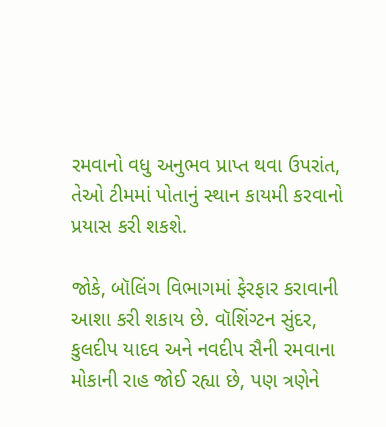રમવાનો વધુ અનુભવ પ્રાપ્ત થવા ઉપરાંત, તેઓ ટીમમાં પોતાનું સ્થાન કાયમી કરવાનો પ્રયાસ કરી શકશે.

જોકે, બૉલિંગ વિભાગમાં ફેરફાર કરાવાની આશા કરી શકાય છે. વૉશિંગ્ટન સુંદર, કુલદીપ યાદવ અને નવદીપ સૈની રમવાના મોકાની રાહ જોઈ રહ્યા છે, પણ ત્રણેને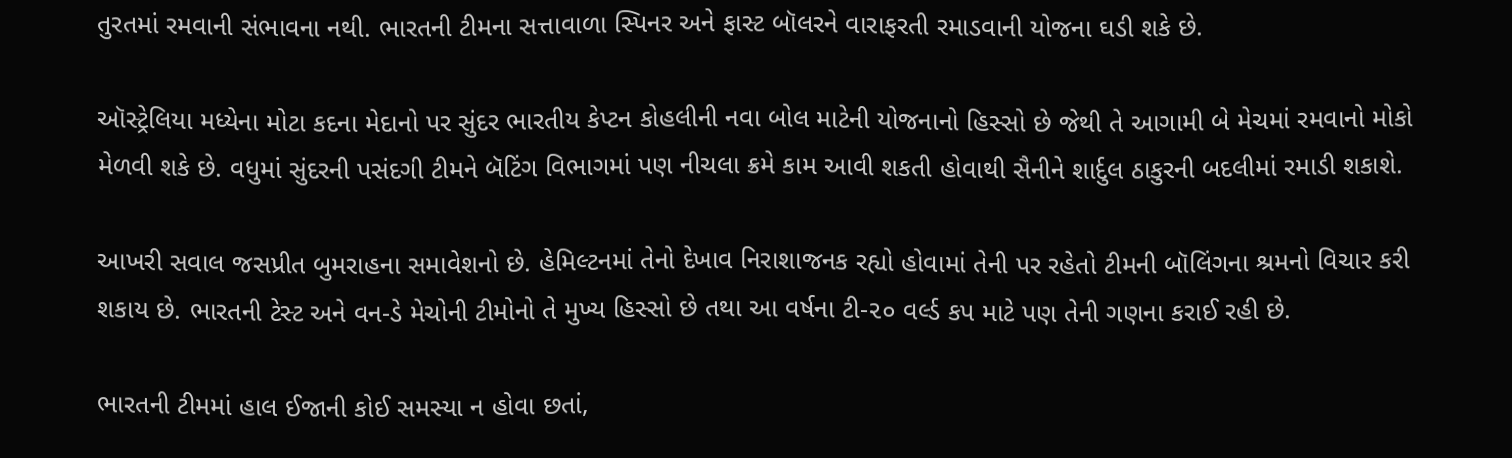તુરતમાં રમવાની સંભાવના નથી. ભારતની ટીમના સત્તાવાળા સ્પિનર અને ફાસ્ટ બૉલરને વારાફરતી રમાડવાની યોજના ઘડી શકે છે.

ઑસ્ટ્રેલિયા મધ્યેના મોટા કદના મેદાનો પર સુંદર ભારતીય કેપ્ટન કોહલીની નવા બોલ માટેની યોજનાનો હિસ્સો છે જેથી તે આગામી બે મેચમાં રમવાનો મોકો મેળવી શકે છે. વધુમાં સુંદરની પસંદગી ટીમને બૅટિંગ વિભાગમાં પણ નીચલા ક્રમે કામ આવી શકતી હોવાથી સૈનીને શાર્દુલ ઠાકુરની બદલીમાં રમાડી શકાશે.

આખરી સવાલ જસપ્રીત બુમરાહના સમાવેશનો છે. હેમિલ્ટનમાં તેનો દેખાવ નિરાશાજનક રહ્યો હોવામાં તેની પર રહેતો ટીમની બૉલિંગના શ્રમનો વિચાર કરી શકાય છે. ભારતની ટેસ્ટ અને વન-ડે મેચોની ટીમોનો તે મુખ્ય હિસ્સો છે તથા આ વર્ષના ટી-૨૦ વર્લ્ડ કપ માટે પણ તેની ગણના કરાઈ રહી છે.

ભારતની ટીમમાં હાલ ઈજાની કોઈ સમસ્યા ન હોવા છતાં,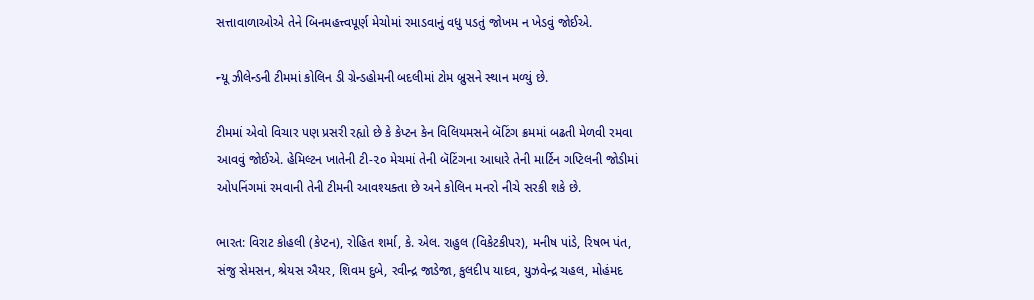સત્તાવાળાઓએ તેને બિનમહત્ત્વપૂર્ણ મેચોમાં રમાડવાનું વધુ પડતું જોખમ ન ખેડવું જોઈએ.

ન્યૂ ઝીલેન્ડની ટીમમાં કોલિન ડી ગ્રેન્ડહોમની બદલીમાં ટોમ બ્રુસને સ્થાન મળ્યું છે.

ટીમમાં એવો વિચાર પણ પ્રસરી રહ્યો છે કે કેપ્ટન કેન વિલિયમસને બૅટિંગ ક્રમમાં બઢતી મેળવી રમવા આવવું જોઈએ. હેમિલ્ટન ખાતેની ટી-૨૦ મેચમાં તેની બૅટિંગના આધારે તેની માર્ટિન ગપ્ટિલની જોડીમાં ઓપનિંગમાં રમવાની તેની ટીમની આવશ્યક્તા છે અને કોલિન મનરો નીચે સરકી શકે છે.

ભારત: વિરાટ કોહલી (કેપ્ટન), રોહિત શર્મા, કે. એલ. રાહુલ (વિકેટકીપર), મનીષ પાંડે, રિષભ પંત, સંજુ સેમસન, શ્રેયસ ઐયર, શિવમ દુબે, રવીન્દ્ર જાડેજા, કુલદીપ યાદવ, યુઝવેન્દ્ર ચહલ, મોહંમદ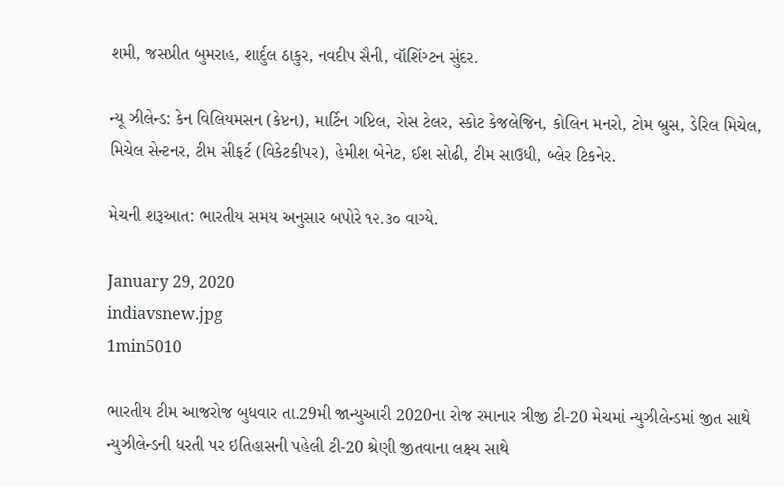શમી, જસપ્રીત બુમરાહ, શાર્દુલ ઠાકુર, નવદીપ સૈની, વૉશિંગ્ટન સુંદર.

ન્યૂ ઝીલેન્ડ: કેન વિલિયમસન (કેપ્ટન), માર્ટિન ગપ્ટિલ, રોસ ટેલર, સ્કોટ કેજલેજિન, કોલિન મનરો, ટોમ બ્રુસ, ડેરિલ મિચેલ, મિચેલ સેન્ટનર, ટીમ સીફર્ટ (વિકેટકીપર), હેમીશ બેનેટ, ઈશ સોઢી, ટીમ સાઉધી, બ્લેર ટિકનેર.

મેચની શરૂઆત: ભારતીય સમય અનુસાર બપોરે ૧૨.૩૦ વાગ્યે.

January 29, 2020
indiavsnew.jpg
1min5010

ભારતીય ટીમ આજરોજ બુધવાર તા.29મી જાન્યુઆરી 2020ના રોજ રમાનાર ત્રીજી ટી-20 મેચમાં ન્યુઝીલેન્ડમાં જીત સાથે ન્યુઝીલેન્ડની ધરતી પર ઇતિહાસની પહેલી ટી-20 શ્રેણી જીતવાના લક્ષ્ય સાથે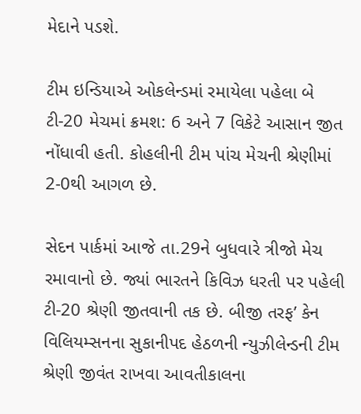મેદાને પડશે.

ટીમ ઇન્ડિયાએ ઓકલેન્ડમાં રમાયેલા પહેલા બે ટી-20 મેચમાં ક્રમશ: 6 અને 7 વિકેટે આસાન જીત નોંધાવી હતી. કોહલીની ટીમ પાંચ મેચની શ્રેણીમાં 2-0થી આગળ છે.

સેદન પાર્કમાં આજે તા.29ને બુધવારે ત્રીજો મેચ રમાવાનો છે. જ્યાં ભારતને કિવિઝ ધરતી પર પહેલી ટી-20 શ્રેણી જીતવાની તક છે. બીજી તરફ’ કેન વિલિયમ્સનના સુકાનીપદ હેઠળની ન્યુઝીલેન્ડની ટીમ શ્રેણી જીવંત રાખવા આવતીકાલના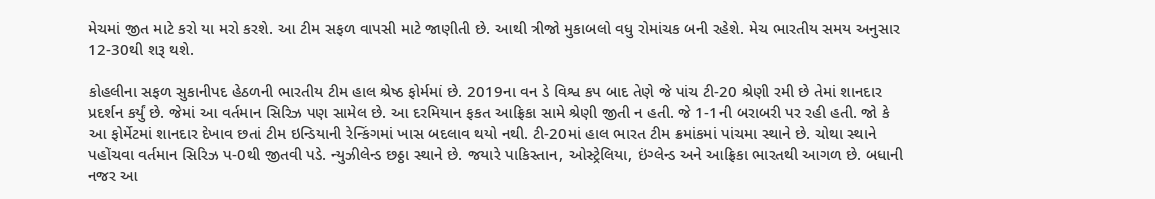મેચમાં જીત માટે કરો યા મરો કરશે. આ ટીમ સફળ વાપસી માટે જાણીતી છે. આથી ત્રીજો મુકાબલો વધુ રોમાંચક બની રહેશે. મેચ ભારતીય સમય અનુસાર 12-30થી શરૂ થશે.

કોહલીના સફળ સુકાનીપદ હેઠળની ભારતીય ટીમ હાલ શ્રેષ્ઠ ફોર્મમાં છે. 2019ના વન ડે વિશ્વ કપ બાદ તેણે જે પાંચ ટી-20 શ્રેણી રમી છે તેમાં શાનદાર પ્રદર્શન કર્યું છે. જેમાં આ વર્તમાન સિરિઝ પણ સામેલ છે. આ દરમિયાન ફકત આફ્રિકા સામે શ્રેણી જીતી ન હતી. જે 1-1ની બરાબરી પર રહી હતી. જો કે આ ફોર્મેટમાં શાનદાર દેખાવ છતાં ટીમ ઇન્ડિયાની રેન્કિંગમાં ખાસ બદલાવ થયો નથી. ટી-20માં હાલ ભારત ટીમ ક્રમાંકમાં પાંચમા સ્થાને છે. ચોથા સ્થાને પહોંચવા વર્તમાન સિરિઝ પ-0થી જીતવી પડે. ન્યુઝીલેન્ડ છઠ્ઠા સ્થાને છે. જયારે પાકિસ્તાન, ઓસ્ટ્રેલિયા, ઇંગ્લેન્ડ અને આફ્રિકા ભારતથી આગળ છે. બધાની નજર આ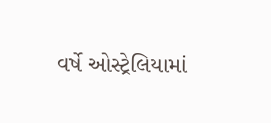વર્ષે ઓસ્ટ્રેલિયામાં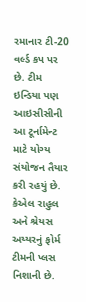રમાનાર ટી-20 વર્લ્ડ કપ પર છે. ટીમ ઇન્ડિયા પણ આઇસીસીની આ ટૂર્નામેન્ટ માટે યોગ્ય સંયોજન તૈયાર કરી રહયું છે. કેએલ રાહુલ અને શ્રેયસ અય્યરનું ફોર્મ ટીમની પ્લસ નિશાની છે.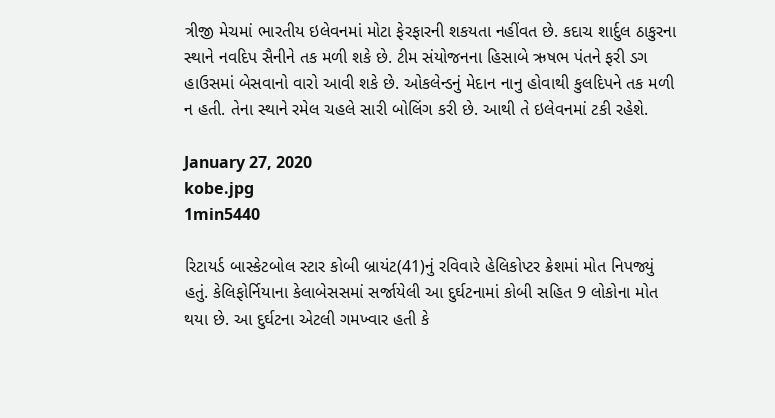ત્રીજી મેચમાં ભારતીય ઇલેવનમાં મોટા ફેરફારની શકયતા નહીંવત છે. કદાચ શાર્દુલ ઠાકુરના સ્થાને નવદિપ સૈનીને તક મળી શકે છે. ટીમ સંયોજનના હિસાબે ઋષભ પંતને ફરી ડગ હાઉસમાં બેસવાનો વારો આવી શકે છે. ઓકલેન્ડનું મેદાન નાનુ હોવાથી કુલદિપને તક મળી ન હતી. તેના સ્થાને રમેલ ચહલે સારી બોલિંગ કરી છે. આથી તે ઇલેવનમાં ટકી રહેશે.

January 27, 2020
kobe.jpg
1min5440

રિટાયર્ડ બાસ્કેટબોલ સ્ટાર કોબી બ્રાયંટ(41)નું રવિવારે હેલિકોપ્ટર ક્રેશમાં મોત નિપજ્યું હતું. કેલિફોર્નિયાના કેલાબેસસમાં સર્જાયેલી આ દુર્ઘટનામાં કોબી સહિત 9 લોકોના મોત થયા છે. આ દુર્ઘટના એટલી ગમખ્વાર હતી કે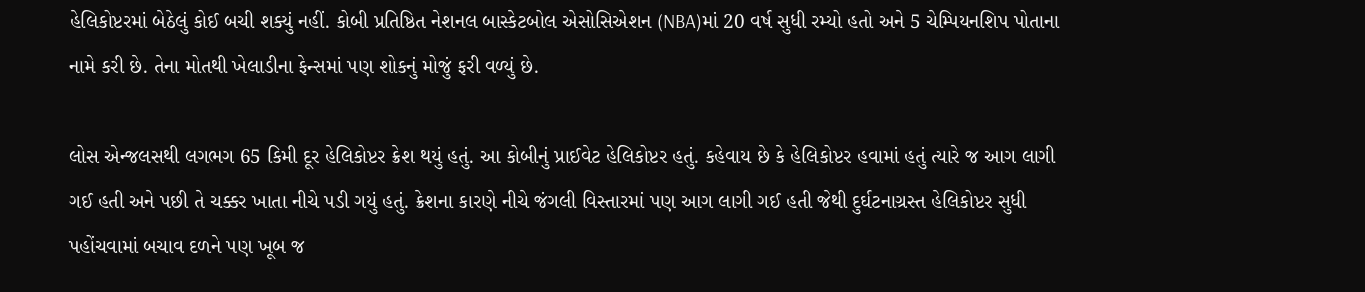હેલિકોપ્ટરમાં બેઠેલું કોઈ બચી શક્યું નહીં. કોબી પ્રતિષ્ઠિત નેશનલ બાસ્કેટબોલ એસોસિએશન (NBA)માં 20 વર્ષ સુધી રમ્યો હતો અને 5 ચેમ્પિયનશિપ પોતાના નામે કરી છે. તેના મોતથી ખેલાડીના ફેન્સમાં પણ શોકનું મોજું ફરી વળ્યું છે.

લોસ એન્જલસથી લગભગ 65 કિમી દૂર હેલિકોપ્ટર ક્રેશ થયું હતું. આ કોબીનું પ્રાઈવેટ હેલિકોપ્ટર હતું. કહેવાય છે કે હેલિકોપ્ટર હવામાં હતું ત્યારે જ આગ લાગી ગઈ હતી અને પછી તે ચક્કર ખાતા નીચે પડી ગયું હતું. ક્રેશના કારણે નીચે જંગલી વિસ્તારમાં પણ આગ લાગી ગઈ હતી જેથી દુર્ઘટનાગ્રસ્ત હેલિકોપ્ટર સુધી પહોંચવામાં બચાવ દળને પણ ખૂબ જ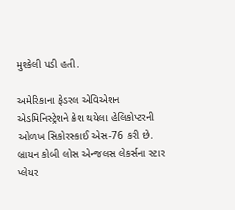મુશ્કેલી પડી હતી.

અમેરિકાના ફેડરલ એવિએશન એડમિનિસ્ટ્રેશને ક્રેશ થયેલા હેલિકોપ્ટરની ઓળખ સિકોરસ્કાઈ એસ-76 કરી છે. બ્રાયન કોબી લોસ એન્જલસ લેકર્સના સ્ટાર પ્લેયર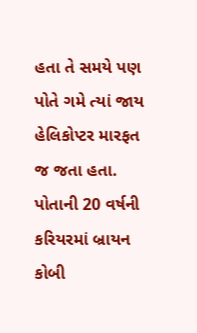હતા તે સમયે પણ પોતે ગમે ત્યાં જાય હેલિકોપ્ટર મારફત જ જતા હતા. પોતાની 20 વર્ષની કરિયરમાં બ્રાયન કોબી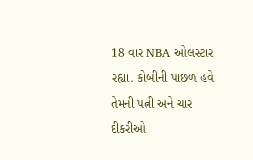18 વાર NBA ઓલસ્ટાર રહ્યા. કોબીની પાછળ હવે તેમની પત્ની અને ચાર દીકરીઓ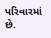પરિવારમાં છે.